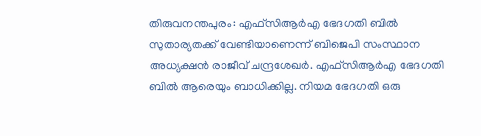തിരുവനന്തപുരം: എഫ്സിആർഎ ഭേദഗതി ബിൽ സുതാര്യതക്ക് വേണ്ടിയാണെന്ന് ബിജെപി സംസ്ഥാന അധ്യക്ഷൻ രാജീവ് ചന്ദ്രശേഖർ. എഫ്സിആർഎ ഭേദഗതി ബിൽ ആരെയും ബാധിക്കില്ല. നിയമ ഭേദഗതി ഒരു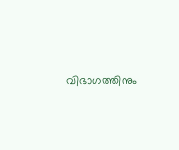വിഭാഗത്തിനും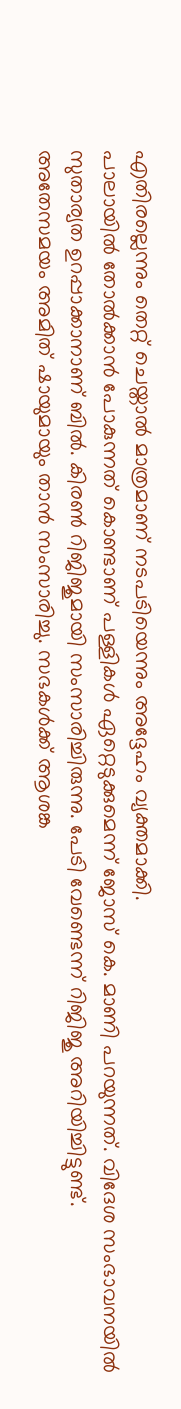എതിരല്ലെന്നും തെറ്റ് ചെയ്താൽ മാത്രമാണ് നടപടിയെന്നും അദ്ദേഹം വ്യക്തമാക്കി.
പാലായിൽ തോൽക്കാൻ പോകുന്നത് കൊണ്ടാണ് പള്ളികൾ ഏറ്റെടുക്കുമെന്ന് ജോസ് കെ. മാണി പറയുന്നത്. വിദേശ സംഭാവനയിൽ സുതാര്യത ഉറപ്പാക്കാനാണ് ബിൽ. കിരൺ റിജിജുമായി സംസാരിച്ചിരുന്നു. പേടി വേണ്ടെന്ന് റിജിജു അറിയിച്ചിട്ടുണ്ട്.
അതേസമയം അമിത് ഷായുമായും താൻ സംസാരിച്ചു. സഭകൾക്ക് ആശങ്ക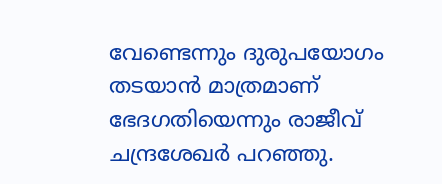വേണ്ടെന്നും ദുരുപയോഗം തടയാൻ മാത്രമാണ് ഭേദഗതിയെന്നും രാജീവ് ചന്ദ്രശേഖർ പറഞ്ഞു.